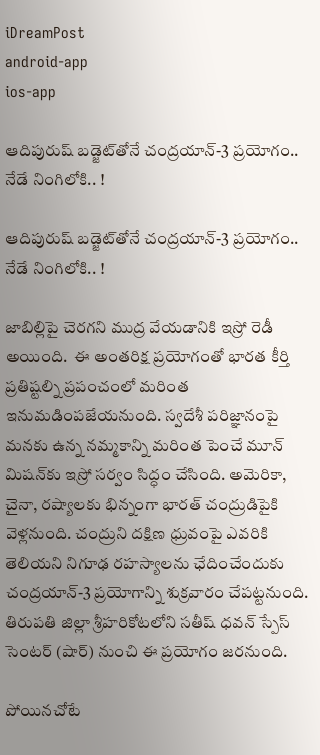iDreamPost
android-app
ios-app

ఆదిపురుష్‌ బడ్జెట్‌తోనే చంద్రయాన్‌-3 ప్రయోగం.. నేడే నింగిలోకి.. !

ఆదిపురుష్‌ బడ్జెట్‌తోనే చంద్రయాన్‌-3 ప్రయోగం.. నేడే నింగిలోకి.. !

జాబిల్లిపై చెరగని ముద్ర వేయడానికి ఇస్రో రెడీ అయింది.  ఈ అంతరిక్ష ప్రయోగంతో భారత కీర్తి ప్రతిష్టల్ని ప్రపంచంలో మరింత ఇనుమడింపజేయనుంది. స్వదేశీ పరిజ్ఞానంపై మనకు ఉన్న నమ్మకాన్ని మరింత పెంచే మూన్‌ మిషన్‌కు ఇస్రో సర్వం సిద్ధం చేసింది. అమెరికా, చైనా, రష్యాలకు భిన్నంగా భారత్ చంద్రుడిపైకి వెళ్లనుంది. చంద్రుని దక్షిణ ధ్రువంపై ఎవరికి తెలియని నిగూఢ రహస్యాలను ఛేదించేందుకు చంద్రయాన్‌-3 ప్రయోగాన్ని శుక్రవారం చేపట్టనుంది. తిరుపతి జిల్లా శ్రీహరికోటలోని సతీష్‌ ధవన్‌ స్పేస్‌ సెంటర్‌ (షార్‌) నుంచి ఈ ప్రయోగం జరనుంది.

పోయినచోటే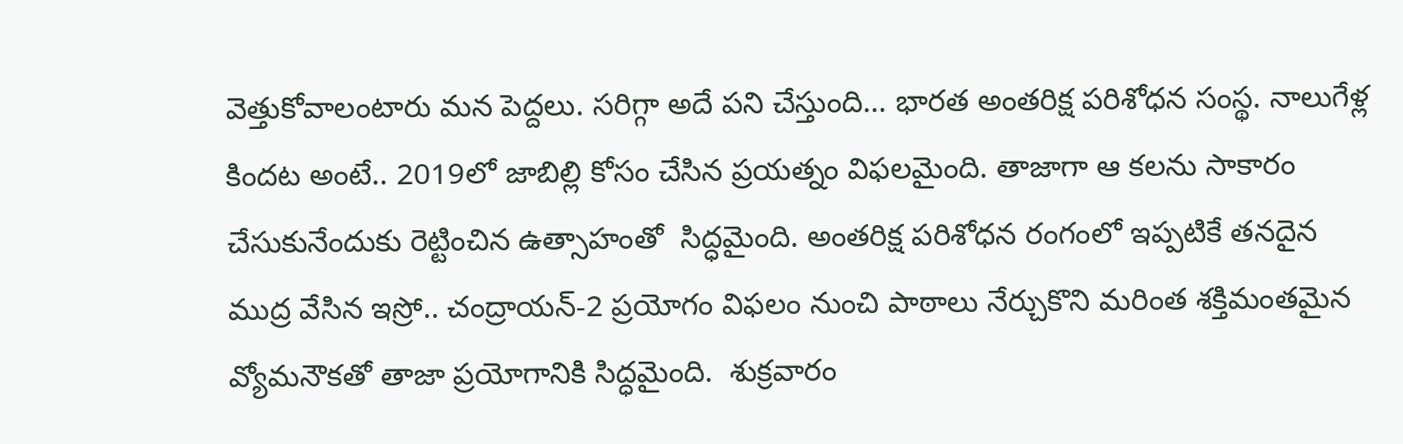వెత్తుకోవాలంటారు మన పెద్దలు. సరిగ్గా అదే పని చేస్తుంది… భారత అంతరిక్ష పరిశోధన సంస్థ. నాలుగేళ్ల కిందట అంటే.. 2019లో జాబిల్లి కోసం చేసిన ప్రయత్నం విఫలమైంది. తాజాగా ఆ కలను సాకారం చేసుకునేందుకు రెట్టించిన ఉత్సాహంతో  సిద్ధమైంది. అంతరిక్ష పరిశోధన రంగంలో ఇప్పటికే తనదైన ముద్ర వేసిన ఇస్రో.. చంద్రాయన్-2 ప్రయోగం విఫలం నుంచి పాఠాలు నేర్చుకొని మరింత శక్తిమంతమైన  వ్యోమనౌకతో తాజా ప్రయోగానికి సిద్ధమైంది.  శుక్రవారం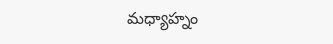మధ్యాహ్నం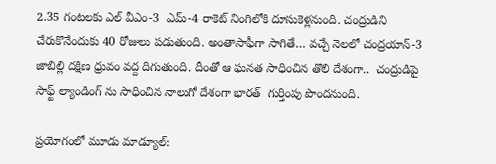2.35 గంటలకు ఎల్ వీఎం-3  ఎమ్-4 రాకెట్ నింగిలోకి దూసుకెళ్లనుంది. చంద్రుడిని చేరుకొనేందుకు 40 రోజులు పడుతుంది. అంతాసాఫీగా సాగితే… వచ్చే నెలలో చంద్రయాన్-3 జాబిల్లి దక్షిణ ధ్రువం వద్ద దిగుతుంది. దీంతో ఆ ఘనత సాధించిన తొలి దేశంగా..  చంద్రుడిపై సాఫ్ట్ ల్యాండింగ్ ను సాధించిన నాలుగో దేశంగా భారత్  గుర్తింపు పొందనుంది.

ప్రయోగంలో మూడు మాడ్యూల్: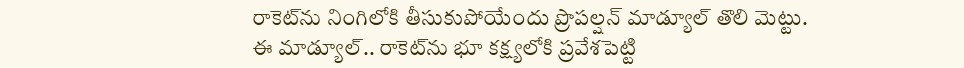రాకెట్‌ను నింగిలోకి తీసుకుపోయేందు ప్రొపల్షన్‌ మాడ్యూల్‌ తొలి మెట్టు. ఈ మాడ్యూల్‌.. రాకెట్‌ను భూ కక్ష్యలోకి ప్రవేశపెట్టి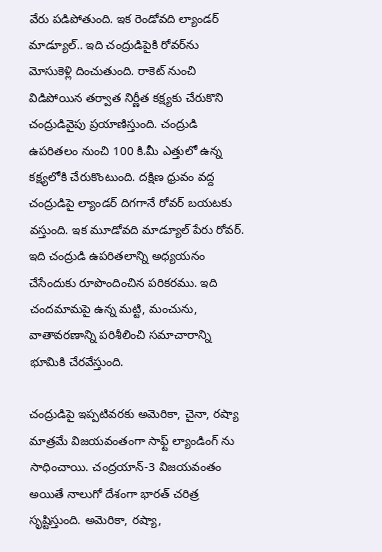వేరు పడిపోతుంది. ఇక రెండోవది ల్యాండర్‌ మాడ్యూల్‌.. ఇది చంద్రుడిపైకి రోవర్‌ను మోసుకెళ్లి దించుతుంది. రాకెట్‌ నుంచి విడిపోయిన తర్వాత నిర్ణీత కక్ష్యకు చేరుకొని చంద్రుడివైపు ప్రయాణిస్తుంది. చంద్రుడి ఉపరితలం నుంచి 100 కి.మీ ఎత్తులో ఉన్న కక్ష్యలోకి చేరుకొంటుంది. దక్షిణ ధ్రువం వద్ద చంద్రుడిపై ల్యాండర్‌ దిగగానే రోవర్‌ బయటకు వస్తుంది. ఇక మూడోవది మాడ్యూల్ పేరు రోవర్‌. ఇది చంద్రుడి ఉపరితలాన్ని అధ్యయనం చేసేందుకు రూపొందించిన పరికరము. ఇది చందమామపై ఉన్న మట్టి, మంచును, వాతావరణాన్ని పరిశీలించి సమాచారాన్ని భూమికి చేరవేస్తుంది.

చంద్రుడిపై ఇప్పటివరకు అమెరికా, చైనా, రష్యా మాత్రమే విజయవంతంగా సాఫ్ట్ ల్యాండింగ్ ను సాధించాయి. చంద్రయాన్‌-3 విజయవంతం అయితే నాలుగో దేశంగా భారత్‌ చరిత్ర సృష్టిస్తుంది. అమెరికా, రష్యా,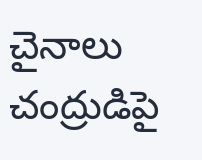చైనాలు చంద్రుడిపై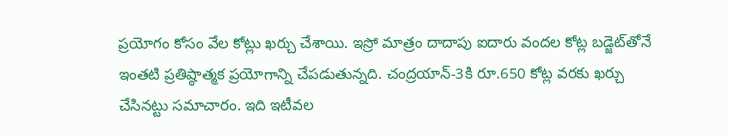ప్రయోగం కోసం వేల కోట్లు ఖర్చు చేశాయి. ఇస్రో మాత్రం దాదాపు ఐదారు వందల కోట్ల బడ్జెట్‌తోనే ఇంతటి ప్రతిష్ఠాత్మక ప్రయోగాన్ని చేపడుతున్నది. చంద్రయాన్‌-3కి రూ.650 కోట్ల వరకు ఖర్చు చేసినట్టు సమాచారం. ఇది ఇటీవల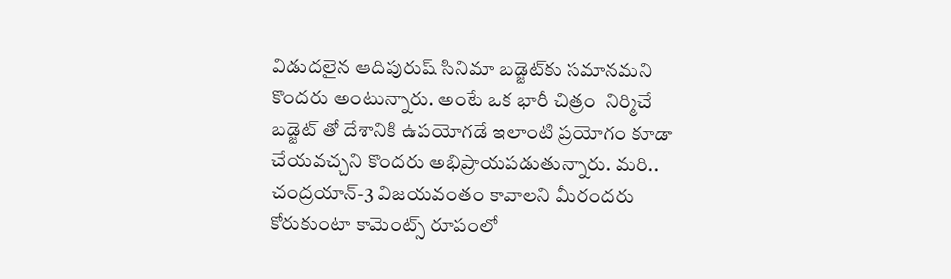విడుదలైన ఆదిపురుష్‌ సినిమా బడ్జెట్‌కు సమానమని కొందరు అంటున్నారు. అంటే ఒక భారీ చిత్రం  నిర్మిచే బడ్జెట్ తో దేశానికి ఉపయోగడే ఇలాంటి ప్రయోగం కూడా చేయవచ్చని కొందరు అభిప్రాయపడుతున్నారు. మరి.. చంద్రయాన్-3 విజయవంతం కావాలని మీరందరు కోరుకుంటా కామెంట్స్ రూపంలో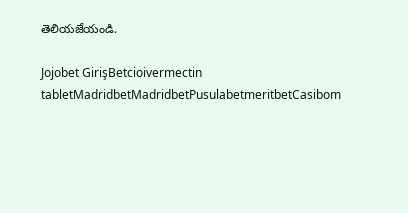తెలియజేయండి.

Jojobet GirişBetcioivermectin tabletMadridbetMadridbetPusulabetmeritbetCasibom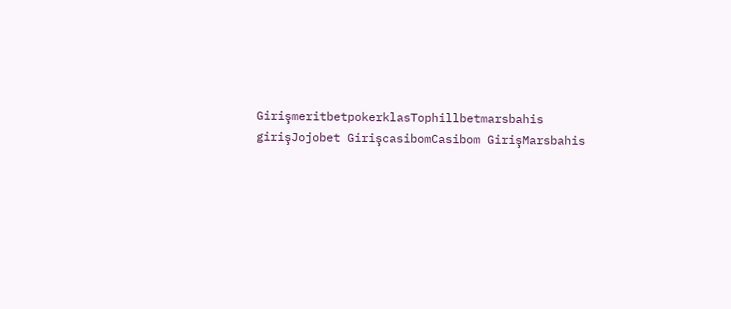GirişmeritbetpokerklasTophillbetmarsbahis girişJojobet GirişcasibomCasibom GirişMarsbahis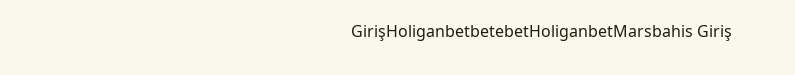GirişHoliganbetbetebetHoliganbetMarsbahis Giriş